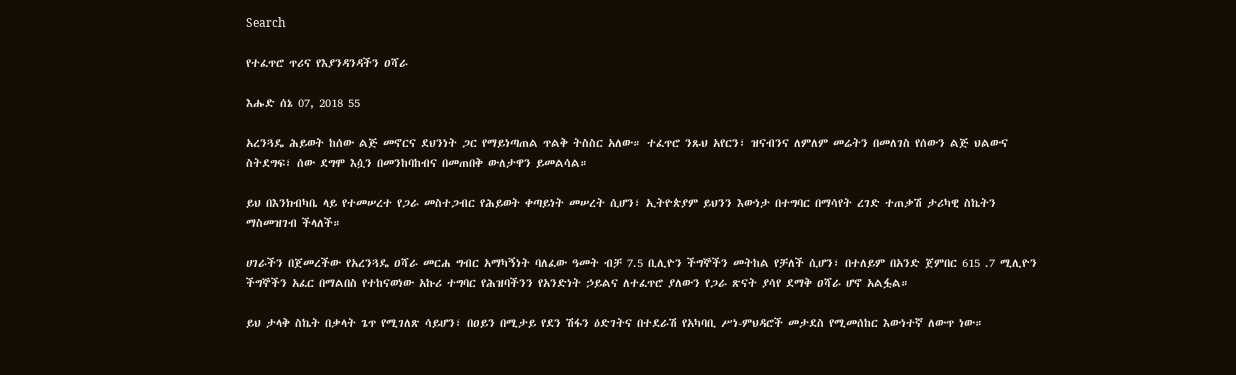Search

የተፈጥሮ ጥሪና የእያንዳንዳችን ዐሻራ

እሑድ ሰኔ 07, 2018 55

አረንጓዴ ሕይወት ከሰው ልጅ መኖርና ደህንነት ጋር የማይነጣጠል ጥልቅ ትስስር አለው። ተፈጥሮ ንጹህ አየርን፣ ዝናብንና ለምለም መሬትን በመለገስ የሰውን ልጅ ህልውና ስትደግፍ፣ ሰው ደግሞ እሷን በመንከባከብና በመጠበቅ ውለታዋን ይመልሳል።

ይህ በእንክብካቤ ላይ የተመሠረተ የጋራ መስተጋብር የሕይወት ቀጣይነት መሠረት ሲሆን፣ ኢትዮጵያም ይህንን እውነታ በተግባር በማሳየት ረገድ ተጠቃሽ ታሪካዊ ስኬትን ማስመዝገብ ችላለች።

ሀገራችን በጀመረችው የአረንጓዴ ዐሻራ መርሐ ግብር አማካኝነት ባለፈው ዓመት ብቻ 7.5 ቢሊዮን ችግኞችን መትከል የቻለች ሲሆን፣ በተለይም በአንድ ጀምበር 615 .7 ሚሊዮን ችግኞችን አፈር በማልበስ የተከናወነው አኩሪ ተግባር የሕዝባችንን የአንድነት ኃይልና ለተፈጥሮ ያለውን የጋራ ጽናት ያሳየ ደማቅ ዐሻራ ሆኖ አልፏል።

ይህ ታላቅ ስኬት በቃላት ጌጥ የሚገለጽ ሳይሆን፣ በዐይን በሚታይ የደን ሽፋን ዕድገትና በተደራሽ የአካባቢ ሥነ-ምህዳሮች መታደስ የሚመሰከር እውነተኛ ለውጥ ነው።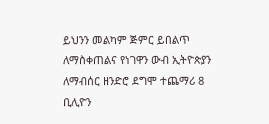ይህንን መልካም ጅምር ይበልጥ ለማስቀጠልና የነገዋን ውብ ኢትዮጵያን ለማብሰር ዘንድሮ ደግሞ ተጨማሪ 8 ቢሊዮን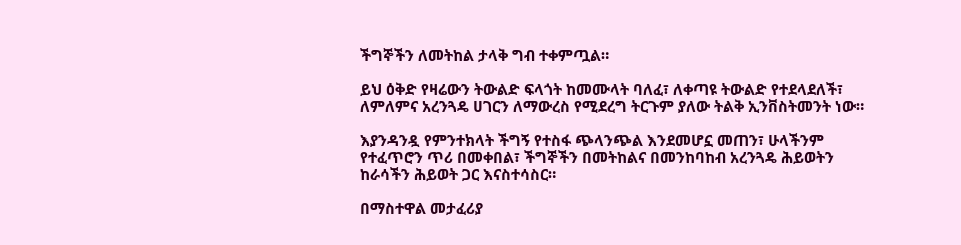ችግኞችን ለመትከል ታላቅ ግብ ተቀምጧል።

ይህ ዕቅድ የዛሬውን ትውልድ ፍላጎት ከመሙላት ባለፈ፣ ለቀጣዩ ትውልድ የተደላደለች፣ ለምለምና አረንጓዴ ሀገርን ለማውረስ የሚደረግ ትርጉም ያለው ትልቅ ኢንቨስትመንት ነው።

እያንዳንዷ የምንተክላት ችግኝ የተስፋ ጭላንጭል እንደመሆኗ መጠን፣ ሁላችንም የተፈጥሮን ጥሪ በመቀበል፣ ችግኞችን በመትከልና በመንከባከብ አረንጓዴ ሕይወትን ከራሳችን ሕይወት ጋር እናስተሳስር።

በማስተዋል መታፈሪያ